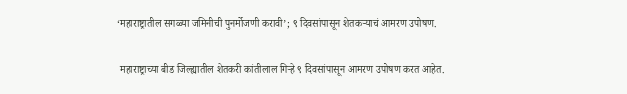‘महाराष्ट्रातील सगळ्या जमिनीची पुनर्मोजणी करावी’; ९ दिवसांपासून शेतकऱ्याचं आमरण उपोषण.

 महाराष्ट्राच्या बीड जिल्ह्यातील शेतकरी कांतीलाल गिऱ्हे ९ दिवसांपासून आमरण उपोषण करत आहेत.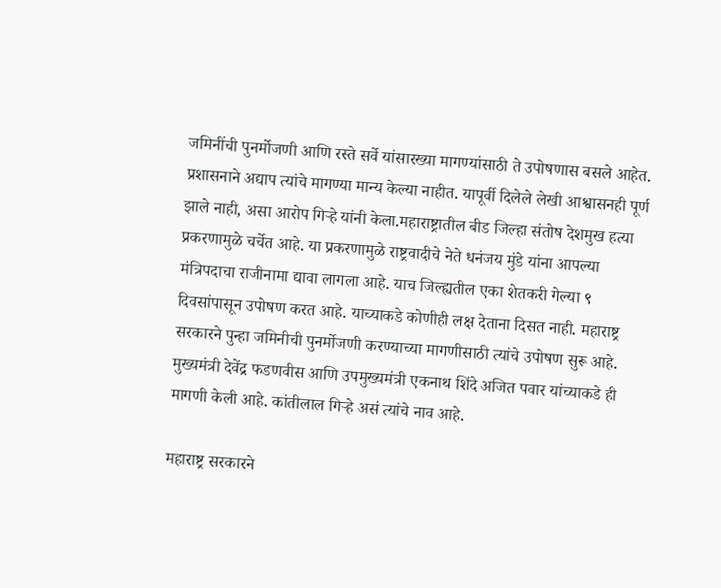जमिनींची पुनर्मोजणी आणि रस्ते सर्वे यांसारख्या मागण्यांसाठी ते उपोषणास बसले आहेत. प्रशासनाने अद्याप त्यांचे मागण्या मान्य केल्या नाहीत. यापूर्वी दिलेले लेखी आश्वासनही पूर्ण झाले नाही, असा आरोप गिऱ्हे यांनी केला.महाराष्ट्रातील बीड जिल्हा संतोष देशमुख हत्या प्रकरणामुळे चर्चेत आहे. या प्रकरणामुळे राष्ट्रवादीचे नेते धनंजय मुंडे यांना आपल्या मंत्रिपदाचा राजीनामा द्यावा लागला आहे. याच जिल्ह्यतील एका शेतकरी गेल्या ९ दिवसांपासून उपोषण करत आहे. याच्याकडे कोणीही लक्ष देताना दिसत नाही. महाराष्ट्र सरकारने पुन्हा जमिनीची पुनर्मोजणी करण्याच्या मागणीसाठी त्यांचे उपोषण सुरू आहे. मुख्यमंत्री देवेंद्र फडणवीस आणि उपमुख्यमंत्री एकनाथ शिंदे अजित पवार यांच्याकडे ही मागणी केली आहे. कांतीलाल गिऱ्हे असं त्यांचे नाव आहे.

महाराष्ट्र सरकारने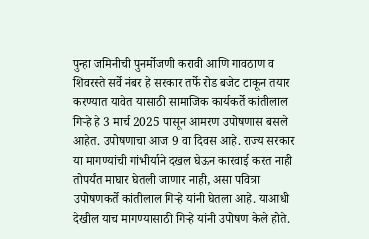पुन्हा जमिनीची पुनर्मोजणी करावी आणि गावठाण व शिवरस्ते सर्वे नंबर हे सरकार तर्फे रोड बजेट टाकून तयार करण्यात यावेत यासाठी सामाजिक कार्यकर्ते कांतीलाल गिऱ्हे हे 3 मार्च 2025 पासून आमरण उपोषणास बसले आहेत. उपोषणाचा आज 9 वा दिवस आहे. राज्य सरकार या मागण्यांची गांभीर्याने दखल घेऊन कारवाई करत नाही तोपर्यंत माघार घेतली जाणार नाही, असा पवित्रा उपोषणकर्ते कांतीलाल गिऱ्हे यांनी घेतला आहे. याआधी देखील याच मागण्यासाठी गिऱ्हे यांनी उपोषण केले होते.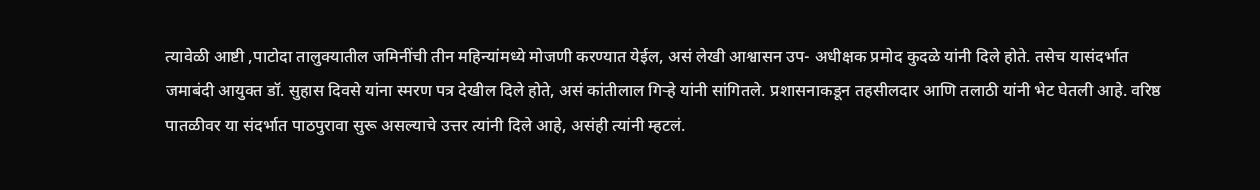त्यावेळी आष्टी ,पाटोदा तालुक्यातील जमिनींची तीन महिन्यांमध्ये मोजणी करण्यात येईल, असं लेखी आश्वासन उप- अधीक्षक प्रमोद कुदळे यांनी दिले होते. तसेच यासंदर्भात जमाबंदी आयुक्त डॉ. सुहास दिवसे यांना स्मरण पत्र देखील दिले होते, असं कांतीलाल गिऱ्हे यांनी सांगितले. प्रशासनाकडून तहसीलदार आणि तलाठी यांनी भेट घेतली आहे. वरिष्ठ पातळीवर या संदर्भात पाठपुरावा सुरू असल्याचे उत्तर त्यांनी दिले आहे, असंही त्यांनी म्हटलं.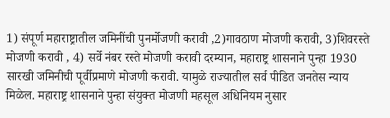1) संपूर्ण महाराष्ट्रातील जमिनींची पुनर्मोजणी करावी ,2)गावठाण मोजणी करावी, 3)शिवरस्ते मोजणी करावी , 4) सर्वे नंबर रस्ते मोजणी करावी दरम्यान, महाराष्ट्र शासनाने पुन्हा 1930 सारखी जमिनीची पूर्वीप्रमाणे मोजणी करावी. यामुळे राज्यातील सर्व पीडित जनतेस न्याय मिळेल. महाराष्ट्र शासनाने पुन्हा संयुक्त मोजणी महसूल अधिनियम नुसार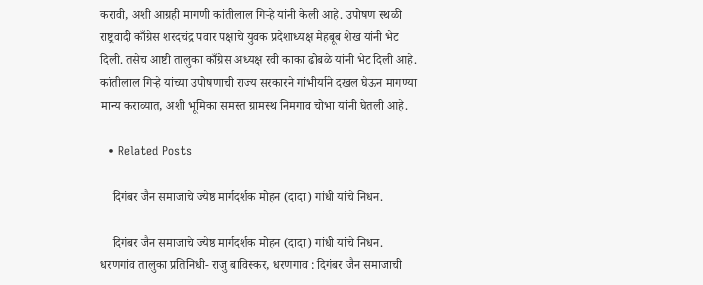करावी, अशी आग्रही मागणी कांतीलाल गिऱ्हे यांनी केली आहे. उपोषण स्थळी राष्ट्रवादी काँग्रेस शरदचंद्र पवार पक्षाचे युवक प्रदेशाध्यक्ष मेहबूब शेख यांनी भेट दिली. तसेच आष्टी तालुका काँग्रेस अध्यक्ष रवी काका ढोबळे यांनी भेट दिली आहे. कांतीलाल गिऱ्हे यांच्या उपोषणाची राज्य सरकारने गांभीर्याने दखल घेऊन मागण्या मान्य कराव्यात, अशी भूमिका समस्त ग्रामस्थ निमगाव चोभा यांनी घेतली आहे.

  • Related Posts

    दिगंबर जैन समाजाचे ज्येष्ठ मार्गदर्शक मोहन (दादा) गांधी यांचे निधन.

    दिगंबर जैन समाजाचे ज्येष्ठ मार्गदर्शक मोहन (दादा) गांधी यांचे निधन. धरणगांव तालुका प्रतिनिधी- राजु बाविस्कर, धरणगाव : दिगंबर जैन समाजाची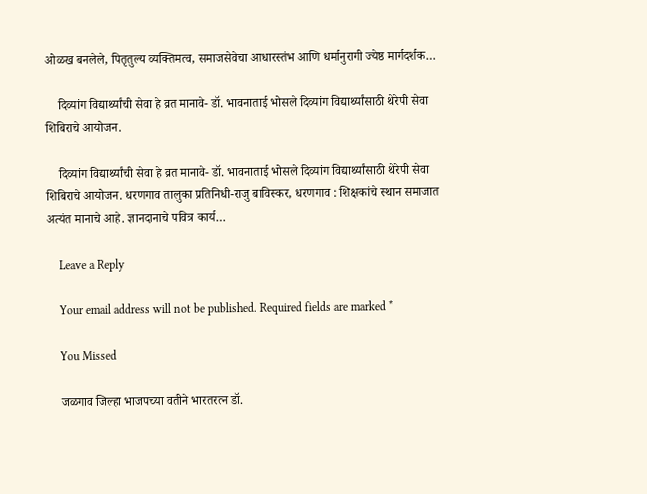ओळख बनलेले, पितृतुल्य व्यक्तिमत्व, समाजसेवेचा आधारस्तंभ आणि धर्मानुरागी ज्येष्ठ मार्गदर्शक…

    दिव्यांग विद्यार्थ्यांची सेवा हे व्रत मानावे- डॉ. भावनाताई भोसले दिव्यांग विद्यार्थ्यांसाठी थेरेपी सेवा शिबिराचे आयोजन.

    दिव्यांग विद्यार्थ्यांची सेवा हे व्रत मानावे- डॉ. भावनाताई भोसले दिव्यांग विद्यार्थ्यांसाठी थेरेपी सेवा शिबिराचे आयोजन. धरणगाव तालुका प्रतिनिधी-राजु बाविस्कर, धरणगाव : शिक्षकांचे स्थान समाजात अत्यंत मानाचे आहे. ज्ञानदानाचे पवित्र कार्य…

    Leave a Reply

    Your email address will not be published. Required fields are marked *

    You Missed

    जळगाव जिल्हा भाजपच्या वतीने भारतरत्न डॉ.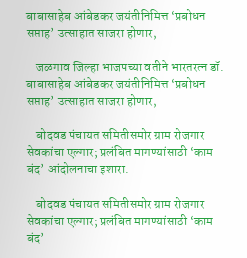बाबासाहेब आंबेडकर जयंतीनिमित्त ‘प्रबोधन सप्ताह’ उत्साहात साजरा होणार,

    जळगाव जिल्हा भाजपच्या वतीने भारतरत्न डॉ. बाबासाहेब आंबेडकर जयंतीनिमित्त ‘प्रबोधन सप्ताह’ उत्साहात साजरा होणार,

    बोदवड पंचायत समितीसमोर ग्राम रोजगार सेवकांचा एल्गार; प्रलंबित मागण्यांसाठी ‘काम बंद’ आंदोलनाचा इशारा.

    बोदवड पंचायत समितीसमोर ग्राम रोजगार सेवकांचा एल्गार; प्रलंबित मागण्यांसाठी ‘काम बंद’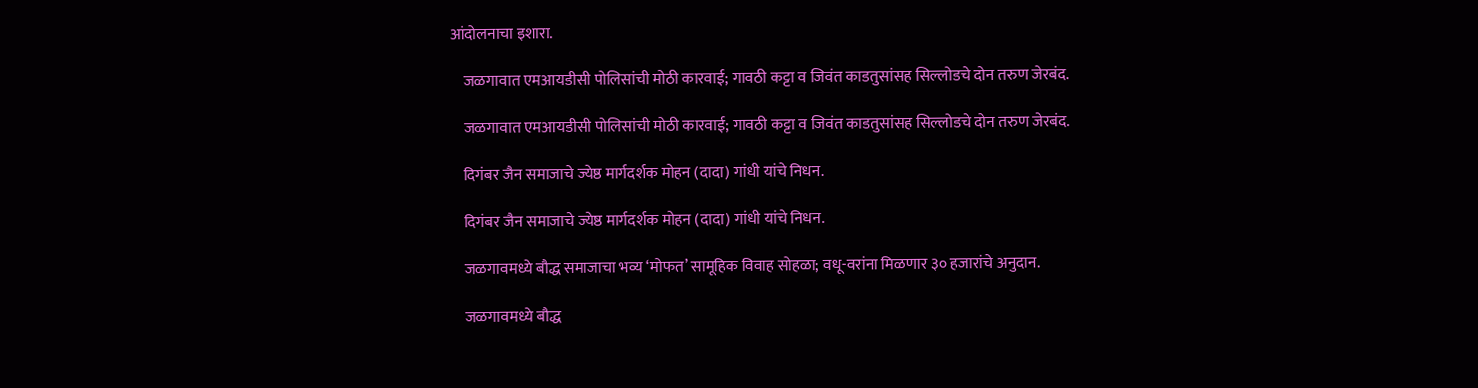आंदोलनाचा इशारा.

    जळगावात एमआयडीसी पोलिसांची मोठी कारवाई; गावठी कट्टा व जिवंत काडतुसांसह सिल्लोडचे दोन तरुण जेरबंद.

    जळगावात एमआयडीसी पोलिसांची मोठी कारवाई; गावठी कट्टा व जिवंत काडतुसांसह सिल्लोडचे दोन तरुण जेरबंद.

    दिगंबर जैन समाजाचे ज्येष्ठ मार्गदर्शक मोहन (दादा) गांधी यांचे निधन.

    दिगंबर जैन समाजाचे ज्येष्ठ मार्गदर्शक मोहन (दादा) गांधी यांचे निधन.

    जळगावमध्ये बौद्ध समाजाचा भव्य ‘मोफत’ सामूहिक विवाह सोहळा; वधू-वरांना मिळणार ३० हजारांचे अनुदान.

    जळगावमध्ये बौद्ध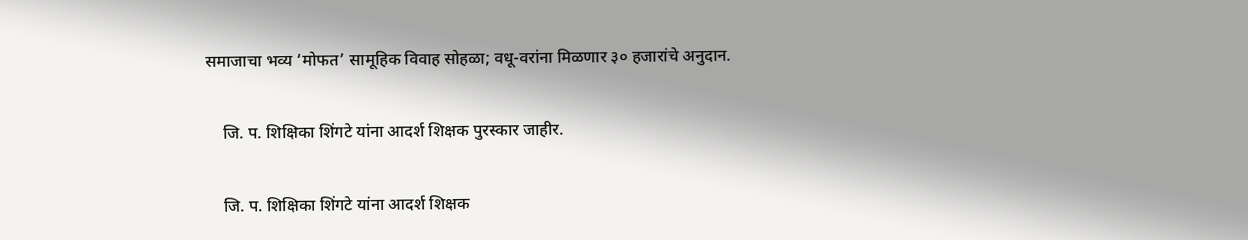समाजाचा भव्य ‘मोफत’ सामूहिक विवाह सोहळा; वधू-वरांना मिळणार ३० हजारांचे अनुदान.

    जि. प. शिक्षिका शिंगटे यांना आदर्श शिक्षक पुरस्कार जाहीर.

    जि. प. शिक्षिका शिंगटे यांना आदर्श शिक्षक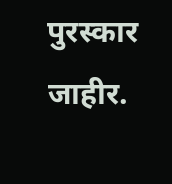पुरस्कार जाहीर.